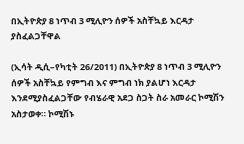በኢትዮጵያ 8 ነጥብ 3 ሚሊዮን ሰዎች አስቸኳይ እርዳታ ያስፈልጋቸዋል

(ኢሳት ዲሲ–የካቲት 26/2011) በኢትዮጵያ 8 ነጥብ 3 ሚሊዮን ሰዎች አስቸኳይ የምግብ እና ምግብ ነክ ያልሆነ እርዳታ እንደሚያስፈልጋቸው የብሄራዊ አደጋ ስጋት ስራ አመራር ኮሚሽን አስታወቀ። ኮሚሽኑ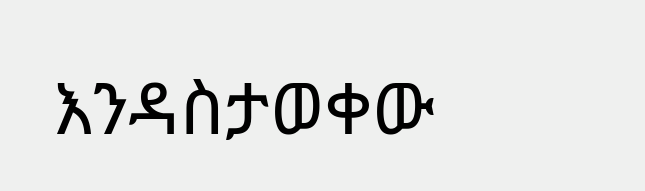እንዳስታወቀው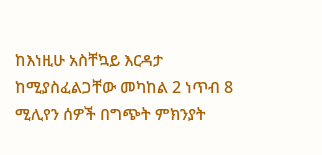ከእነዚሁ አስቸኳይ እርዳታ ከሚያስፈልጋቸው መካከል 2 ነጥብ 8 ሚሊየን ሰዎች በግጭት ምክንያት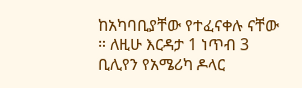ከአካባቢያቸው የተፈናቀሉ ናቸው ። ለዚሁ እርዳታ 1 ነጥብ 3 ቢሊየን የአሜሪካ ዶላር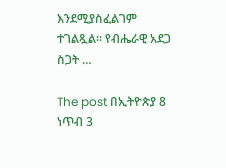እንደሚያስፈልገም ተገልጿል። የብሔራዊ አደጋ ስጋት …

The post በኢትዮጵያ 8 ነጥብ 3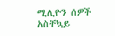ሚሊዮን ሰዎች አስቸኳይ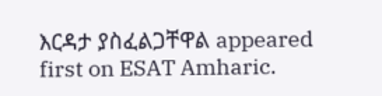እርዳታ ያስፈልጋቸዋል appeared first on ESAT Amharic.